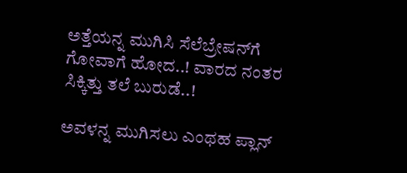ಅತ್ತೆಯನ್ನ ಮುಗಿಸಿ ಸೆಲೆಬ್ರೇಷನ್‌ಗೆ ಗೋವಾಗೆ ಹೋದ..! ವಾರದ ನಂತರ ಸಿಕ್ಕಿತ್ತು ತಲೆ ಬುರುಡೆ..!

ಅವಳನ್ನ ಮುಗಿಸಲು ಎಂಥಹ ಪ್ಲಾನ್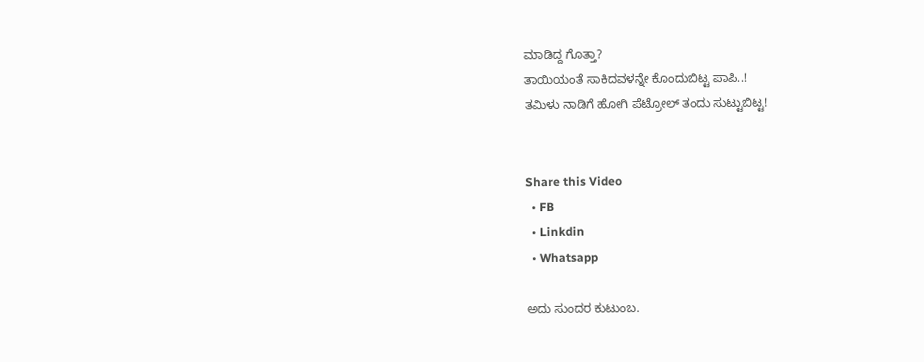ಮಾಡಿದ್ದ ಗೊತ್ತಾ?
ತಾಯಿಯಂತೆ ಸಾಕಿದವಳನ್ನೇ ಕೊಂದುಬಿಟ್ಟ ಪಾಪಿ..!
ತಮಿಳು ನಾಡಿಗೆ ಹೋಗಿ ಪೆಟ್ರೋಲ್ ತಂದು ಸುಟ್ಟುಬಿಟ್ಟ!


Share this Video
  • FB
  • Linkdin
  • Whatsapp

ಅದು ಸುಂದರ ಕುಟುಂಬ.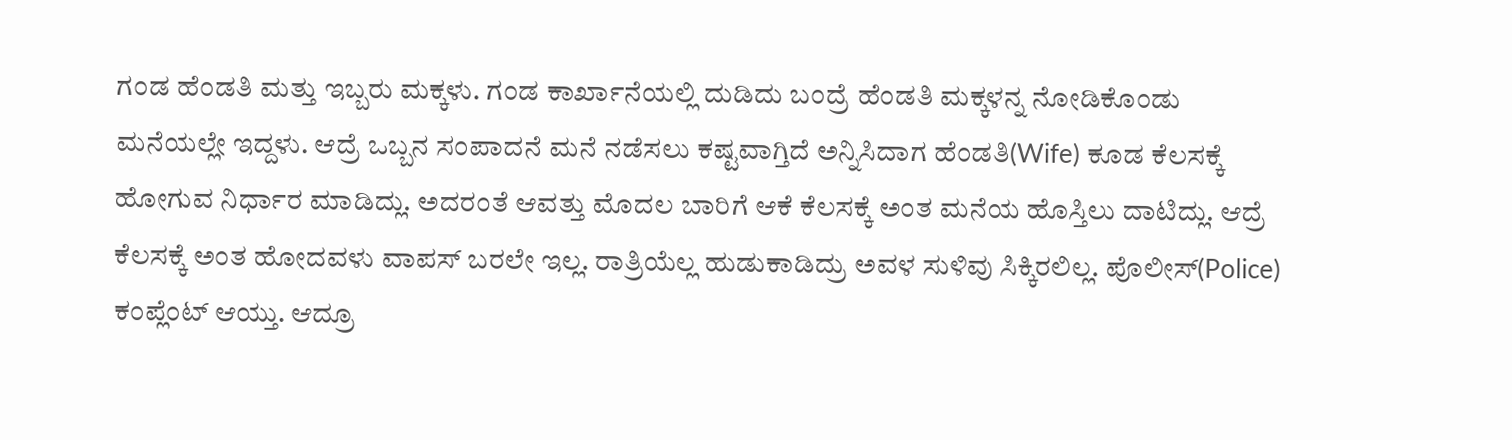ಗಂಡ ಹೆಂಡತಿ ಮತ್ತು ಇಬ್ಬರು ಮಕ್ಕಳು. ಗಂಡ ಕಾರ್ಖಾನೆಯಲ್ಲಿ ದುಡಿದು ಬಂದ್ರೆ ಹೆಂಡತಿ ಮಕ್ಕಳನ್ನ ನೋಡಿಕೊಂಡು ಮನೆಯಲ್ಲೇ ಇದ್ದಳು. ಆದ್ರೆ ಒಬ್ಬನ ಸಂಪಾದನೆ ಮನೆ ನಡೆಸಲು ಕಷ್ಟವಾಗ್ತಿದೆ ಅನ್ನಿಸಿದಾಗ ಹೆಂಡತಿ(Wife) ಕೂಡ ಕೆಲಸಕ್ಕೆ ಹೋಗುವ ನಿರ್ಧಾರ ಮಾಡಿದ್ಲು. ಅದರಂತೆ ಆವತ್ತು ಮೊದಲ ಬಾರಿಗೆ ಆಕೆ ಕೆಲಸಕ್ಕೆ ಅಂತ ಮನೆಯ ಹೊಸ್ತಿಲು ದಾಟಿದ್ಲು. ಆದ್ರೆ ಕೆಲಸಕ್ಕೆ ಅಂತ ಹೋದವಳು ವಾಪಸ್ ಬರಲೇ ಇಲ್ಲ. ರಾತ್ರಿಯೆಲ್ಲ ಹುಡುಕಾಡಿದ್ರು ಅವಳ ಸುಳಿವು ಸಿಕ್ಕಿರಲಿಲ್ಲ. ಪೊಲೀಸ್(Police) ಕಂಪ್ಲೆಂಟ್ ಆಯ್ತು. ಆದ್ರೂ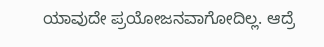ಯಾವುದೇ ಪ್ರಯೋಜನವಾಗೋದಿಲ್ಲ. ಆದ್ರೆ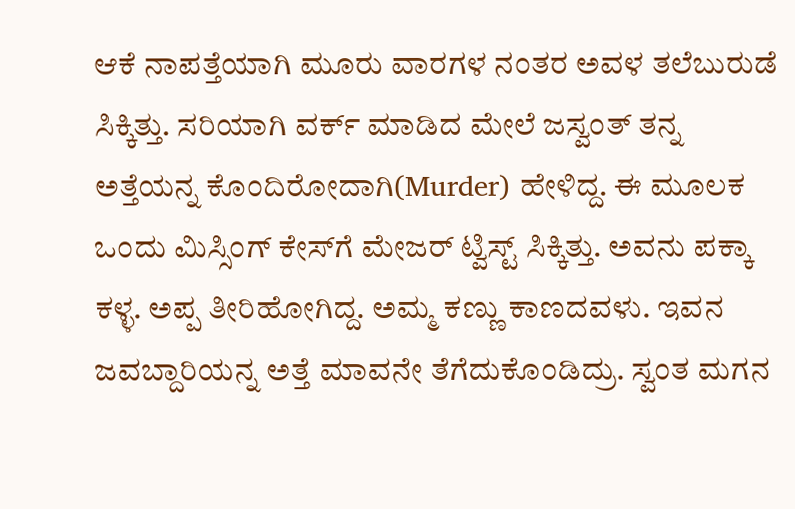ಆಕೆ ನಾಪತ್ತೆಯಾಗಿ ಮೂರು ವಾರಗಳ ನಂತರ ಅವಳ ತಲೆಬುರುಡೆ ಸಿಕ್ಕಿತ್ತು. ಸರಿಯಾಗಿ ವರ್ಕ್ ಮಾಡಿದ ಮೇಲೆ ಜಸ್ವಂತ್ ತನ್ನ ಅತ್ತೆಯನ್ನ ಕೊಂದಿರೋದಾಗಿ(Murder) ಹೇಳಿದ್ದ. ಈ ಮೂಲಕ ಒಂದು ಮಿಸ್ಸಿಂಗ್ ಕೇಸ್‌ಗೆ ಮೇಜರ್ ಟ್ವಿಸ್ಟ್ ಸಿಕ್ಕಿತ್ತು. ಅವನು ಪಕ್ಕಾ ಕಳ್ಳ. ಅಪ್ಪ ತೀರಿಹೋಗಿದ್ದ. ಅಮ್ಮ ಕಣ್ಣು ಕಾಣದವಳು. ಇವನ ಜವಬ್ದಾರಿಯನ್ನ ಅತ್ತೆ ಮಾವನೇ ತೆಗೆದುಕೊಂಡಿದ್ರು. ಸ್ವಂತ ಮಗನ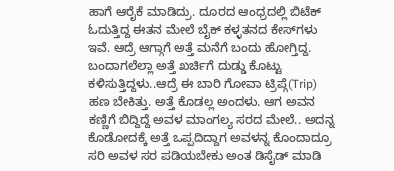ಹಾಗೆ ಆರೈಕೆ ಮಾಡಿದ್ರು. ದೂರದ ಆಂಧ್ರದಲ್ಲಿ ಬಿಟೆಕ್ ಓದುತ್ತಿದ್ದ ಈತನ ಮೇಲೆ ಬೈಕ್ ಕಳ್ಳತನದ ಕೇಸ್‌ಗಳು ಇವೆ. ಆದ್ರೆ ಆಗ್ಗಾಗೆ ಅತ್ತೆ ಮನೆಗೆ ಬಂದು ಹೋಗ್ತಿದ್ದ. ಬಂದಾಗಲೆಲ್ಲಾ ಅತ್ತೆ ಖರ್ಚಿಗೆ ದುಡ್ಡು ಕೊಟ್ಟು ಕಳಿಸುತ್ತಿದ್ದಳು..ಆದ್ರೆ ಈ ಬಾರಿ ಗೋವಾ ಟ್ರಿಪ್ಗೆ(Trip) ಹಣ ಬೇಕಿತ್ತು. ಅತ್ತೆ ಕೊಡಲ್ಲ ಅಂದಳು. ಆಗ ಅವನ ಕಣ್ಣಿಗೆ ಬಿದ್ದಿದ್ದೆ ಅವಳ ಮಾಂಗಲ್ಯ ಸರದ ಮೇಲೆ.. ಅದನ್ನ ಕೊಡೋದಕ್ಕೆ ಅತ್ತೆ ಒಪ್ಪದಿದ್ದಾಗ ಅವಳನ್ನ ಕೊಂದಾದ್ರೂ ಸರಿ ಅವಳ ಸರ ಪಡಿಯಬೇಕು ಅಂತ ಡಿಸೈಡ್ ಮಾಡಿ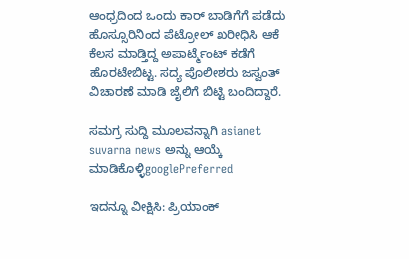ಆಂಧ್ರದಿಂದ ಒಂದು ಕಾರ್ ಬಾಡಿಗೆಗೆ ಪಡೆದು ಹೊಸ್ಸೂರಿನಿಂದ ಪೆಟ್ರೋಲ್ ಖರೀಧಿಸಿ ಆಕೆ ಕೆಲಸ ಮಾಡ್ತಿದ್ದ ಅಪಾರ್ಟ್ಮೆಂಟ್ ಕಡೆಗೆ ಹೊರಟೇಬಿಟ್ಟ. ಸದ್ಯ ಪೊಲೀಶರು ಜಸ್ವಂತ್ ವಿಚಾರಣೆ ಮಾಡಿ ಜೈಲಿಗೆ ಬಿಟ್ಟಿ ಬಂದಿದ್ದಾರೆ.

ಸಮಗ್ರ ಸುದ್ದಿ ಮೂಲವನ್ನಾಗಿ asianet suvarna news ಅನ್ನು ಆಯ್ಕೆ ಮಾಡಿಕೊಳ್ಳಿgooglePreferred

ಇದನ್ನೂ ವೀಕ್ಷಿಸಿ: ಪ್ರಿಯಾಂಕ್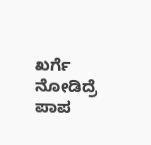ಖರ್ಗೆ ನೋಡಿದ್ರೆ ಪಾಪ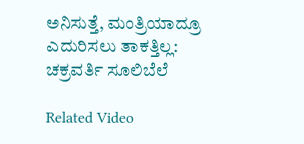ಅನಿಸುತ್ತೆ, ಮಂತ್ರಿಯಾದ್ರೂ ಎದುರಿಸಲು ತಾಕತ್ತಿಲ್ಲ: ಚಕ್ರವರ್ತಿ ಸೂಲಿಬೆಲೆ

Related Video